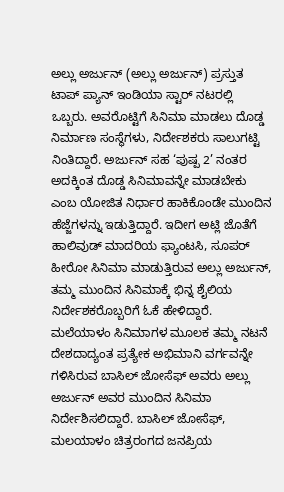ಅಲ್ಲು ಅರ್ಜುನ್ (ಅಲ್ಲು ಅರ್ಜುನ್) ಪ್ರಸ್ತುತ ಟಾಪ್ ಪ್ಯಾನ್ ಇಂಡಿಯಾ ಸ್ಟಾರ್ ನಟರಲ್ಲಿ ಒಬ್ಬರು. ಅವರೊಟ್ಟಿಗೆ ಸಿನಿಮಾ ಮಾಡಲು ದೊಡ್ಡ ನಿರ್ಮಾಣ ಸಂಸ್ಥೆಗಳು, ನಿರ್ದೇಶಕರು ಸಾಲುಗಟ್ಟಿ ನಿಂತಿದ್ದಾರೆ. ಅರ್ಜುನ್ ಸಹ ‘ಪುಷ್ಪ 2’ ನಂತರ ಅದಕ್ಕಿಂತ ದೊಡ್ಡ ಸಿನಿಮಾವನ್ನೇ ಮಾಡಬೇಕು ಎಂಬ ಯೋಜಿತ ನಿರ್ಧಾರ ಹಾಕಿಕೊಂಡೇ ಮುಂದಿನ ಹೆಜ್ಜೆಗಳನ್ನು ಇಡುತ್ತಿದ್ದಾರೆ. ಇದೀಗ ಅಟ್ಲಿ ಜೊತೆಗೆ ಹಾಲಿವುಡ್ ಮಾದರಿಯ ಫ್ಯಾಂಟಸಿ, ಸೂಪರ್ ಹೀರೋ ಸಿನಿಮಾ ಮಾಡುತ್ತಿರುವ ಅಲ್ಲು ಅರ್ಜುನ್, ತಮ್ಮ ಮುಂದಿನ ಸಿನಿಮಾಕ್ಕೆ ಭಿನ್ನ ಶೈಲಿಯ ನಿರ್ದೇಶಕರೊಬ್ಬರಿಗೆ ಓಕೆ ಹೇಳಿದ್ದಾರೆ.
ಮಲೆಯಾಳಂ ಸಿನಿಮಾಗಳ ಮೂಲಕ ತಮ್ಮ ನಟನೆ ದೇಶದಾದ್ಯಂತ ಪ್ರತ್ಯೇಕ ಅಭಿಮಾನಿ ವರ್ಗವನ್ನೇ ಗಳಿಸಿರುವ ಬಾಸಿಲ್ ಜೋಸೆಫ್ ಅವರು ಅಲ್ಲು ಅರ್ಜುನ್ ಅವರ ಮುಂದಿನ ಸಿನಿಮಾ ನಿರ್ದೇಶಿಸಲಿದ್ದಾರೆ. ಬಾಸಿಲ್ ಜೋಸೆಫ್, ಮಲಯಾಳಂ ಚಿತ್ರರಂಗದ ಜನಪ್ರಿಯ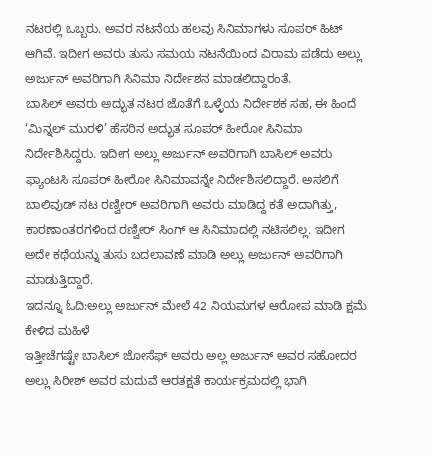ನಟರಲ್ಲಿ ಒಬ್ಬರು. ಅವರ ನಟನೆಯ ಹಲವು ಸಿನಿಮಾಗಳು ಸೂಪರ್ ಹಿಟ್ ಆಗಿವೆ. ಇದೀಗ ಅವರು ತುಸು ಸಮಯ ನಟನೆಯಿಂದ ವಿರಾಮ ಪಡೆದು ಅಲ್ಲು ಅರ್ಜುನ್ ಅವರಿಗಾಗಿ ಸಿನಿಮಾ ನಿರ್ದೇಶನ ಮಾಡಲಿದ್ದಾರಂತೆ.
ಬಾಸಿಲ್ ಅವರು ಅದ್ಭುತ ನಟರ ಜೊತೆಗೆ ಒಳ್ಳೆಯ ನಿರ್ದೇಶಕ ಸಹ, ಈ ಹಿಂದೆ ‘ಮಿನ್ನಲ್ ಮುರಳಿ’ ಹೆಸರಿನ ಅದ್ಭುತ ಸೂಪರ್ ಹೀರೋ ಸಿನಿಮಾ ನಿರ್ದೇಶಿಸಿದ್ದರು. ಇದೀಗ ಅಲ್ಲು ಅರ್ಜುನ್ ಅವರಿಗಾಗಿ ಬಾಸಿಲ್ ಅವರು ಫ್ಯಾಂಟಸಿ ಸೂಪರ್ ಹೀರೋ ಸಿನಿಮಾವನ್ನೇ ನಿರ್ದೇಶಿಸಲಿದ್ದಾರೆ. ಅಸಲಿಗೆ ಬಾಲಿವುಡ್ ನಟ ರಣ್ವೀರ್ ಅವರಿಗಾಗಿ ಅವರು ಮಾಡಿದ್ದ ಕತೆ ಅದಾಗಿತ್ತು, ಕಾರಣಾಂತರಗಳಿಂದ ರಣ್ವೀರ್ ಸಿಂಗ್ ಆ ಸಿನಿಮಾದಲ್ಲಿ ನಟಿಸಲಿಲ್ಲ. ಇದೀಗ ಅದೇ ಕಥೆಯನ್ನು ತುಸು ಬದಲಾವಣೆ ಮಾಡಿ ಅಲ್ಲು ಅರ್ಜುನ್ ಅವರಿಗಾಗಿ ಮಾಡುತ್ತಿದ್ದಾರೆ.
ಇದನ್ನೂ ಓದಿ:ಅಲ್ಲು ಅರ್ಜುನ್ ಮೇಲೆ 42 ನಿಯಮಗಳ ಆರೋಪ ಮಾಡಿ ಕ್ಷಮೆ ಕೇಳಿದ ಮಹಿಳೆ
ಇತ್ತೀಚೆಗಷ್ಟೇ ಬಾಸಿಲ್ ಜೋಸೆಫ್ ಅವರು ಅಲ್ಲ ಅರ್ಜುನ್ ಅವರ ಸಹೋದರ ಅಲ್ಲು ಸಿರೀಶ್ ಅವರ ಮದುವೆ ಆರತಕ್ಷತೆ ಕಾರ್ಯಕ್ರಮದಲ್ಲಿ ಭಾಗಿ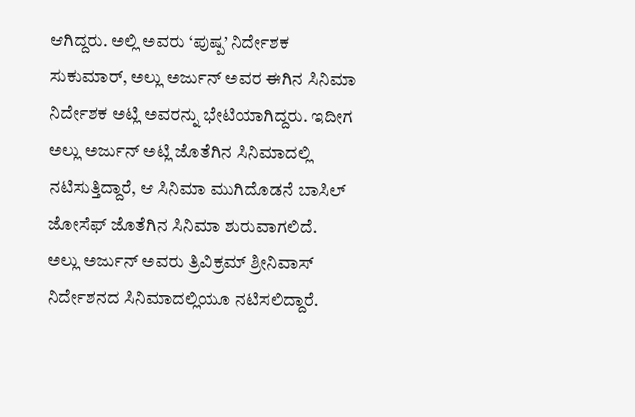ಆಗಿದ್ದರು. ಅಲ್ಲಿ ಅವರು ‘ಪುಷ್ಪ’ ನಿರ್ದೇಶಕ ಸುಕುಮಾರ್, ಅಲ್ಲು ಅರ್ಜುನ್ ಅವರ ಈಗಿನ ಸಿನಿಮಾ ನಿರ್ದೇಶಕ ಅಟ್ಲಿ ಅವರನ್ನು ಭೇಟಿಯಾಗಿದ್ದರು. ಇದೀಗ ಅಲ್ಲು ಅರ್ಜುನ್ ಅಟ್ಲಿ ಜೊತೆಗಿನ ಸಿನಿಮಾದಲ್ಲಿ ನಟಿಸುತ್ತಿದ್ದಾರೆ, ಆ ಸಿನಿಮಾ ಮುಗಿದೊಡನೆ ಬಾಸಿಲ್ ಜೋಸೆಫ್ ಜೊತೆಗಿನ ಸಿನಿಮಾ ಶುರುವಾಗಲಿದೆ.
ಅಲ್ಲು ಅರ್ಜುನ್ ಅವರು ತ್ರಿವಿಕ್ರಮ್ ಶ್ರೀನಿವಾಸ್ ನಿರ್ದೇಶನದ ಸಿನಿಮಾದಲ್ಲಿಯೂ ನಟಿಸಲಿದ್ದಾರೆ.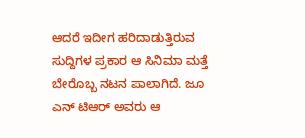ಆದರೆ ಇದೀಗ ಹರಿದಾಡುತ್ತಿರುವ ಸುದ್ದಿಗಳ ಪ್ರಕಾರ ಆ ಸಿನಿಮಾ ಮತ್ತೆ ಬೇರೊಬ್ಬ ನಟನ ಪಾಲಾಗಿದೆ. ಜೂ ಎನ್ ಟಿಆರ್ ಅವರು ಆ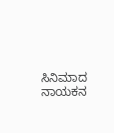ಸಿನಿಮಾದ ನಾಯಕನ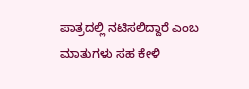ಪಾತ್ರದಲ್ಲಿ ನಟಿಸಲಿದ್ದಾರೆ ಎಂಬ ಮಾತುಗಳು ಸಹ ಕೇಳಿ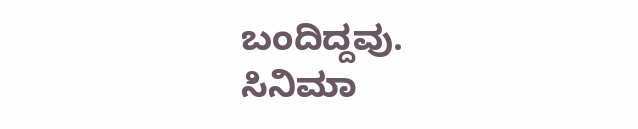ಬಂದಿದ್ದವು.
ಸಿನಿಮಾ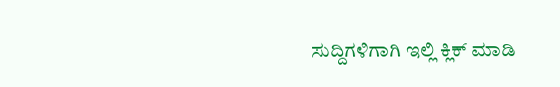ಸುದ್ದಿಗಳಿಗಾಗಿ ಇಲ್ಲಿ ಕ್ಲಿಕ್ ಮಾಡಿ